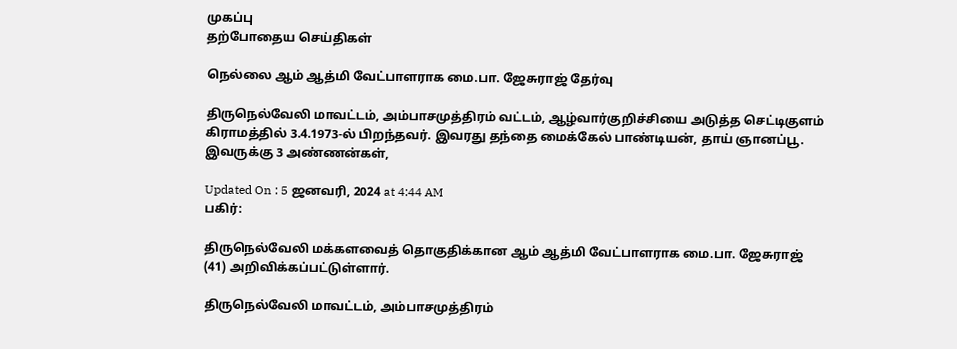முகப்பு
தற்போதைய செய்திகள்

நெல்லை ஆம் ஆத்மி வேட்பாளராக மை.பா. ஜேசுராஜ் தேர்வு

திருநெல்வேலி மாவட்டம், அம்பாசமுத்திரம் வட்டம், ஆழ்வார்குறிச்சியை அடுத்த செட்டிகுளம் கிராமத்தில் 3.4.1973-ல் பிறந்தவர். இவரது தந்தை மைக்கேல் பாண்டியன், தாய் ஞானப்பூ. இவருக்கு 3 அண்ணன்கள்,

Updated On : 5 ஜனவரி, 2024 at 4:44 AM
பகிர்:

திருநெல்வேலி மக்களவைத் தொகுதிக்கான ஆம் ஆத்மி வேட்பாளராக மை.பா. ஜேசுராஜ் (41) அறிவிக்கப்பட்டுள்ளார்.

திருநெல்வேலி மாவட்டம், அம்பாசமுத்திரம்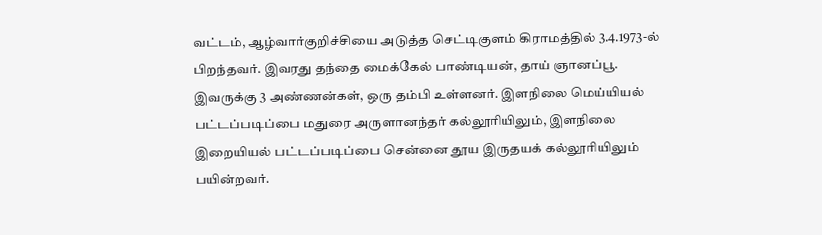வட்டம், ஆழ்வார்குறிச்சியை அடுத்த செட்டிகுளம் கிராமத்தில் 3.4.1973-ல் பிறந்தவர். இவரது தந்தை மைக்கேல் பாண்டியன், தாய் ஞானப்பூ. இவருக்கு 3 அண்ணன்கள், ஒரு தம்பி உள்ளனர். இளநிலை மெய்யியல் பட்டப்படிப்பை மதுரை அருளானந்தர் கல்லூரியிலும், இளநிலை இறையியல் பட்டப்படிப்பை சென்னை தூய இருதயக் கல்லூரியிலும் பயின்றவர்.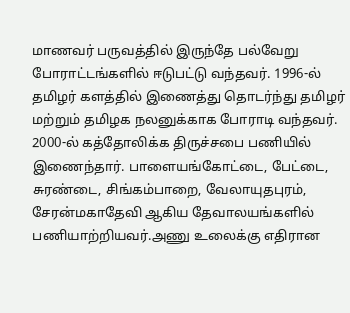மாணவர் பருவத்தில் இருந்தே பல்வேறு போராட்டங்களில் ஈடுபட்டு வந்தவர். 1996-ல் தமிழர் களத்தில் இணைத்து தொடர்ந்து தமிழர் மற்றும் தமிழக நலனுக்காக போராடி வந்தவர். 2000-ல் கத்தோலிக்க திருச்சபை பணியில் இணைந்தார். பாளையங்கோட்டை, பேட்டை, சுரண்டை, சிங்கம்பாறை, வேலாயுதபுரம், சேரன்மகாதேவி ஆகிய தேவாலயங்களில் பணியாற்றியவர்.அணு உலைக்கு எதிரான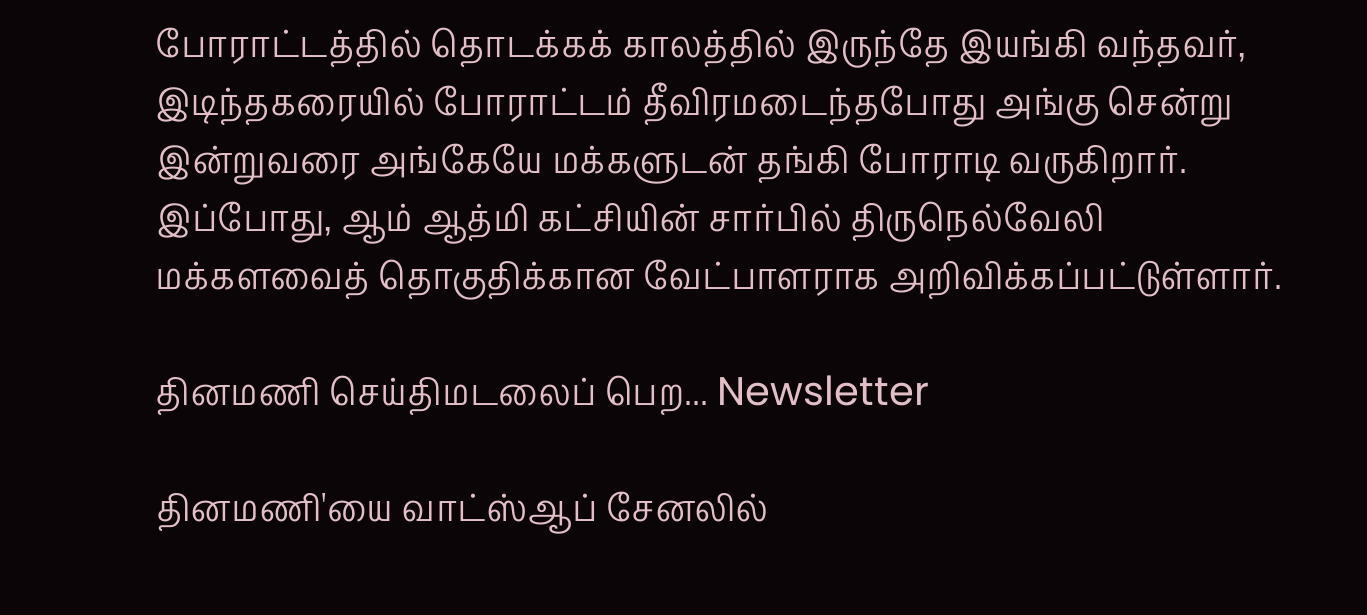போராட்டத்தில் தொடக்கக் காலத்தில் இருந்தே இயங்கி வந்தவர், இடிந்தகரையில் போராட்டம் தீவிரமடைந்தபோது அங்கு சென்று இன்றுவரை அங்கேயே மக்களுடன் தங்கி போராடி வருகிறார். இப்போது, ஆம் ஆத்மி கட்சியின் சார்பில் திருநெல்வேலி மக்களவைத் தொகுதிக்கான வேட்பாளராக அறிவிக்கப்பட்டுள்ளார்.

தினமணி செய்திமடலைப் பெற... Newsletter

தினமணி'யை வாட்ஸ்ஆப் சேனலில்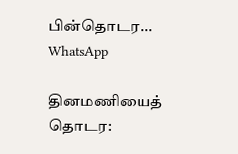பின்தொடர... WhatsApp

தினமணியைத் தொடர: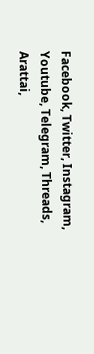Facebook, Twitter, Instagram, Youtube, Telegram, Threads, Arattai,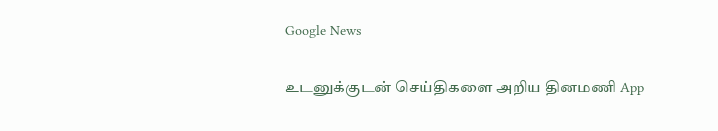Google News

உடனுக்குடன் செய்திகளை அறிய தினமணி App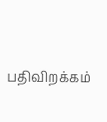பதிவிறக்கம்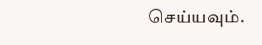செய்யவும்.